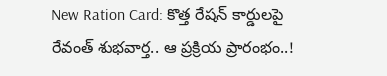New Ration Card: కొత్త రేషన్ కార్డులపై రేవంత్ శుభవార్త.. ఆ ప్రక్రియ ప్రారంభం..!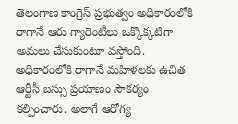తెలంగాణ కాంగ్రెస్ ప్రభుత్వం అధికారంలోకి రాగానే ఆరు గ్యారెంటీలు ఒక్కొక్కటిగా అమలు చేసుకుంటూ వస్తోంది. అధికారంలోకి రాగానే మహిళలకు ఉచిత ఆర్టీసీ బస్సు ప్రయాణం సౌకర్యం కల్పించారు. అలాగే ఆరోగ్య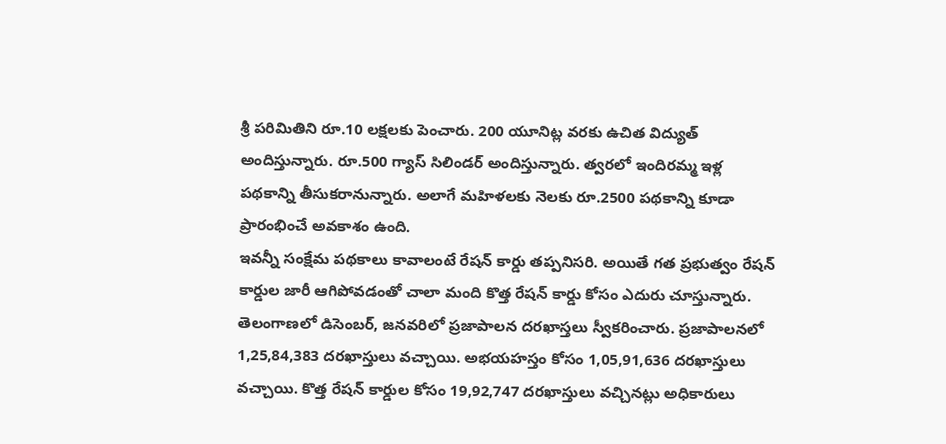శ్రీ పరిమితిని రూ.10 లక్షలకు పెంచారు. 200 యూనిట్ల వరకు ఉచిత విద్యుత్ అందిస్తున్నారు. రూ.500 గ్యాస్ సిలిండర్ అందిస్తున్నారు. త్వరలో ఇందిరమ్మ ఇళ్ల పథకాన్ని తీసుకరానున్నారు. అలాగే మహిళలకు నెలకు రూ.2500 పథకాన్ని కూడా ప్రారంభించే అవకాశం ఉంది.
ఇవన్నీ సంక్షేమ పథకాలు కావాలంటే రేషన్ కార్డు తప్పనిసరి. అయితే గత ప్రభుత్వం రేషన్ కార్డుల జారీ ఆగిపోవడంతో చాలా మంది కొత్త రేషన్ కార్డు కోసం ఎదురు చూస్తున్నారు. తెలంగాణలో డిసెంబర్, జనవరిలో ప్రజాపాలన దరఖాస్తలు స్వీకరించారు. ప్రజాపాలనలో 1,25,84,383 దరఖాస్తులు వచ్చాయి. అభయహస్తం కోసం 1,05,91,636 దరఖాస్తులు వచ్చాయి. కొత్త రేషన్ కార్డుల కోసం 19,92,747 దరఖాస్తులు వచ్చినట్లు అధికారులు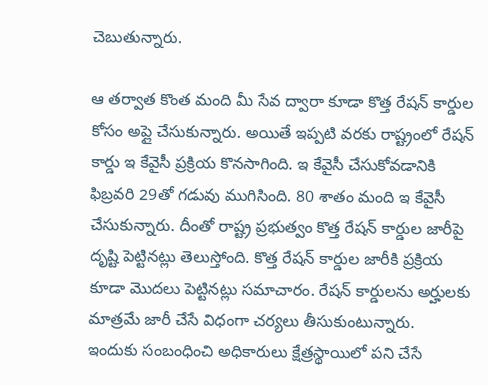చెబుతున్నారు.

ఆ తర్వాత కొంత మంది మీ సేవ ద్వారా కూడా కొత్త రేషన్ కార్డుల కోసం అప్లై చేసుకున్నారు. అయితే ఇప్పటి వరకు రాష్ట్రంలో రేషన్ కార్డు ఇ కేవైసీ ప్రక్రియ కొనసాగింది. ఇ కేవైసీ చేసుకోవడానికి ఫిబ్రవరి 29తో గడువు ముగిసింది. 80 శాతం మంది ఇ కేవైసీ చేసుకున్నారు. దీంతో రాష్ట్ర ప్రభుత్వం కొత్త రేషన్ కార్డుల జారీపై దృష్టి పెట్టినట్లు తెలుస్తోంది. కొత్త రేషన్ కార్డుల జారీకి ప్రక్రియ కూడా మొదలు పెట్టినట్లు సమాచారం. రేషన్ కార్డులను అర్హులకు మాత్రమే జారీ చేసే విధంగా చర్యలు తీసుకుంటున్నారు.
ఇందుకు సంబంధించి అధికారులు క్షేత్రస్థాయిలో పని చేసే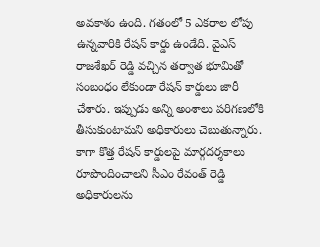అవకాశం ఉంది. గతంలో 5 ఎకరాల లోపు ఉన్నవారికి రేషన్ కార్డు ఉండేది. వైఎస్ రాజశేఖర్ రెడ్డి వచ్చిన తర్వాత భూమితో సంబంధం లేకుండా రేషన్ కార్డులు జారీ చేశారు. ఇప్పుడు అన్ని అంశాలు పరిగణలోకి తీసుకుంటామని అధికారులు చెబుతున్నారు. కాగా కొత్త రేషన్ కార్డులపై మార్గదర్శకాలు రూపొందించాలని సీఎం రేవంత్ రెడ్డి అధికారులను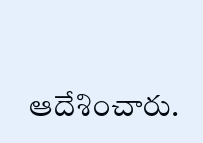ఆదేశించారు.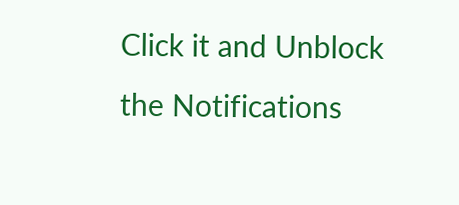Click it and Unblock the Notifications